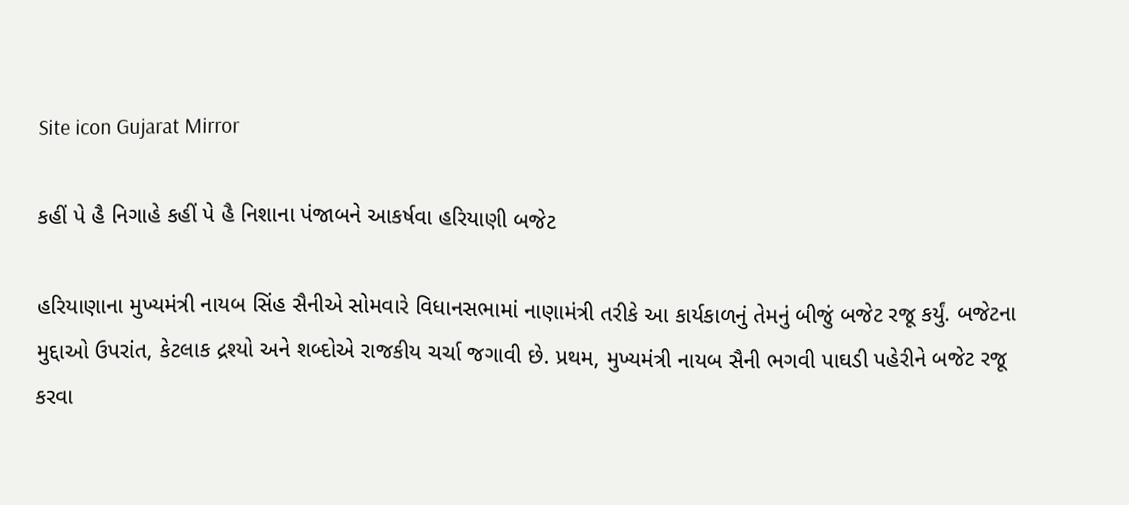Site icon Gujarat Mirror

કહીં પે હૈ નિગાહે કહીં પે હૈ નિશાના પંજાબને આકર્ષવા હરિયાણી બજેટ

હરિયાણાના મુખ્યમંત્રી નાયબ સિંહ સૈનીએ સોમવારે વિધાનસભામાં નાણામંત્રી તરીકે આ કાર્યકાળનું તેમનું બીજું બજેટ રજૂ કર્યું. બજેટના મુદ્દાઓ ઉપરાંત, કેટલાક દ્રશ્યો અને શબ્દોએ રાજકીય ચર્ચા જગાવી છે. પ્રથમ, મુખ્યમંત્રી નાયબ સૈની ભગવી પાઘડી પહેરીને બજેટ રજૂ કરવા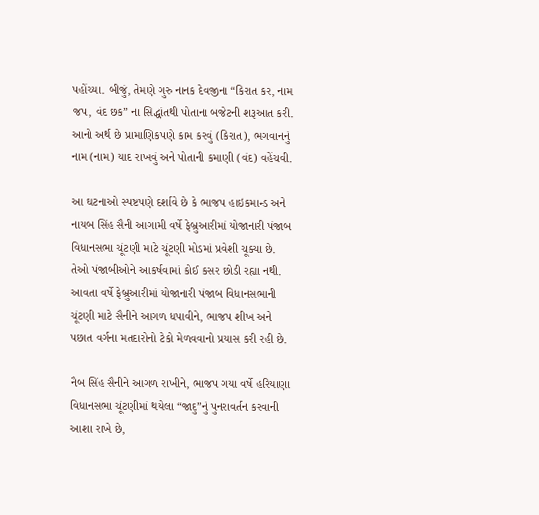પહોંચ્યા. બીજું, તેમણે ગુરુ નાનક દેવજીના “કિરાત કર, નામ જપ, વંદ છક” ના સિદ્ધાંતથી પોતાના બજેટની શરૂઆત કરી. આનો અર્થ છે પ્રામાણિકપણે કામ કરવું (કિરાત), ભગવાનનું નામ (નામ) યાદ રાખવું અને પોતાની કમાણી (વંદ) વહેંચવી.

આ ઘટનાઓ સ્પષ્ટપણે દર્શાવે છે કે ભાજપ હાઇકમાન્ડ અને નાયબ સિંહ સૈની આગામી વર્ષે ફેબ્રુઆરીમાં યોજાનારી પંજાબ વિધાનસભા ચૂંટણી માટે ચૂંટણી મોડમાં પ્રવેશી ચૂક્યા છે. તેઓ પંજાબીઓને આકર્ષવામાં કોઈ કસર છોડી રહ્યા નથી. આવતા વર્ષે ફેબ્રુઆરીમાં યોજાનારી પંજાબ વિધાનસભાની ચૂંટણી માટે સૈનીને આગળ ધપાવીને, ભાજપ શીખ અને પછાત વર્ગના મતદારોનો ટેકો મેળવવાનો પ્રયાસ કરી રહી છે.

નૈબ સિંહ સૈનીને આગળ રાખીને, ભાજપ ગયા વર્ષે હરિયાણા વિધાનસભા ચૂંટણીમાં થયેલા “જાદુ”નું પુનરાવર્તન કરવાની આશા રાખે છે,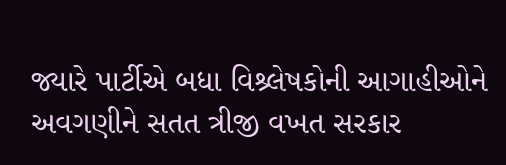જ્યારે પાર્ટીએ બધા વિશ્ર્લેષકોની આગાહીઓને અવગણીને સતત ત્રીજી વખત સરકાર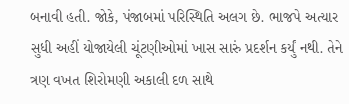બનાવી હતી. જોકે, પંજાબમાં પરિસ્થિતિ અલગ છે. ભાજપે અત્યાર સુધી અહીં યોજાયેલી ચૂંટણીઓમાં ખાસ સારું પ્રદર્શન કર્યું નથી. તેને ત્રણ વખત શિરોમણી અકાલી દળ સાથે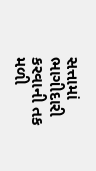સત્તામાં ભાગીદારી કરવાની તક મળી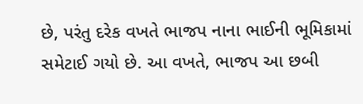છે, પરંતુ દરેક વખતે ભાજપ નાના ભાઈની ભૂમિકામાં સમેટાઈ ગયો છે. આ વખતે, ભાજપ આ છબી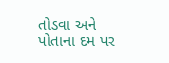તોડવા અને પોતાના દમ પર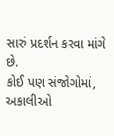સારું પ્રદર્શન કરવા માંગે છે.
કોઈ પણ સંજોગોમાં, અકાલીઓ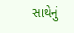સાથેનું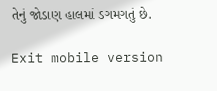તેનું જોડાણ હાલમાં ડગમગતું છે.

Exit mobile version